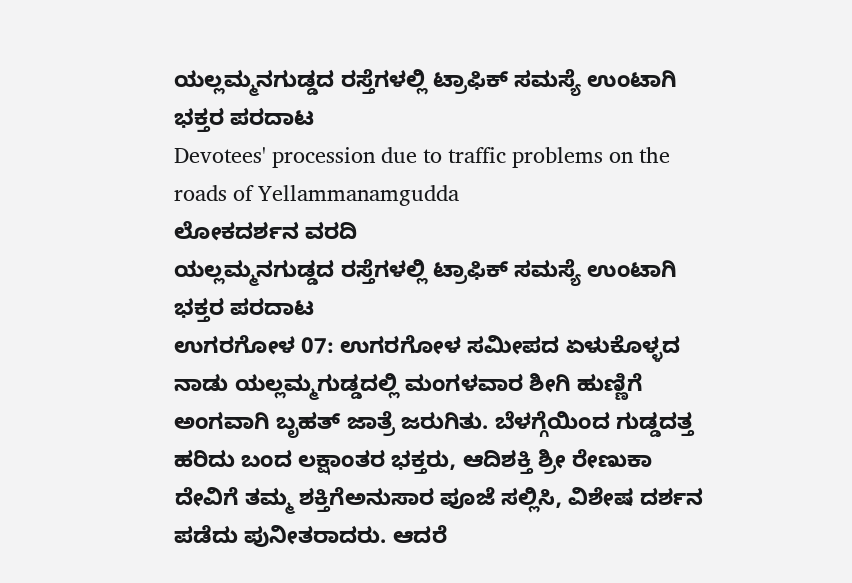ಯಲ್ಲಮ್ಮನಗುಡ್ಡದ ರಸ್ತೆಗಳಲ್ಲಿ ಟ್ರಾಫಿಕ್ ಸಮಸ್ಯೆ ಉಂಟಾಗಿ ಭಕ್ತರ ಪರದಾಟ
Devotees' procession due to traffic problems on the roads of Yellammanamgudda
ಲೋಕದರ್ಶನ ವರದಿ
ಯಲ್ಲಮ್ಮನಗುಡ್ಡದ ರಸ್ತೆಗಳಲ್ಲಿ ಟ್ರಾಫಿಕ್ ಸಮಸ್ಯೆ ಉಂಟಾಗಿ ಭಕ್ತರ ಪರದಾಟ
ಉಗರಗೋಳ 07: ಉಗರಗೋಳ ಸಮೀಪದ ಏಳುಕೊಳ್ಳದ ನಾಡು ಯಲ್ಲಮ್ಮಗುಡ್ಡದಲ್ಲಿ ಮಂಗಳವಾರ ಶೀಗಿ ಹುಣ್ಣಿಗೆ ಅಂಗವಾಗಿ ಬೃಹತ್ ಜಾತ್ರೆ ಜರುಗಿತು. ಬೆಳಗ್ಗೆಯಿಂದ ಗುಡ್ಡದತ್ತ ಹರಿದು ಬಂದ ಲಕ್ಷಾಂತರ ಭಕ್ತರು, ಆದಿಶಕ್ತಿ ಶ್ರೀ ರೇಣುಕಾ ದೇವಿಗೆ ತಮ್ಮ ಶಕ್ತಿಗೆಅನುಸಾರ ಪೂಜೆ ಸಲ್ಲಿಸಿ, ವಿಶೇಷ ದರ್ಶನ ಪಡೆದು ಪುನೀತರಾದರು. ಆದರೆ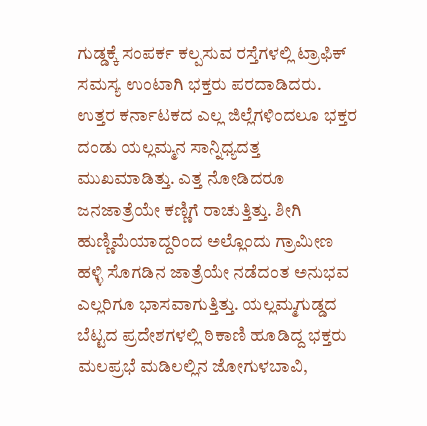ಗುಡ್ಡಕ್ಕೆ ಸಂಪರ್ಕ ಕಲ್ಪಸುವ ರಸ್ತೆಗಳಲ್ಲಿ ಟ್ರಾಫಿಕ್ ಸಮಸ್ಯ ಉಂಟಾಗಿ ಭಕ್ತರು ಪರದಾಡಿದರು.
ಉತ್ತರ ಕರ್ನಾಟಕದ ಎಲ್ಲ ಜಿಲ್ಲೆಗಳಿಂದಲೂ ಭಕ್ತರ ದಂಡು ಯಲ್ಲಮ್ಮನ ಸಾನ್ನಿಧ್ಯದತ್ತ ಮುಖಮಾಡಿತ್ತು. ಎತ್ತ ನೋಡಿದರೂ ಜನಜಾತ್ರೆಯೇ ಕಣ್ಣಿಗೆ ರಾಚುತ್ತಿತ್ತು. ಶೀಗಿ ಹುಣ್ಣಿಮೆಯಾದ್ದರಿಂದ ಅಲ್ಲೊಂದು ಗ್ರಾಮೀಣ ಹಳ್ಳಿ ಸೊಗಡಿನ ಜಾತ್ರೆಯೇ ನಡೆದಂತ ಅನುಭವ ಎಲ್ಲರಿಗೂ ಭಾಸವಾಗುತ್ತಿತ್ತು. ಯಲ್ಲಮ್ಮಗುಡ್ಡದ ಬೆಟ್ಟದ ಪ್ರದೇಶಗಳಲ್ಲಿ ಠಿಕಾಣಿ ಹೂಡಿದ್ದ ಭಕ್ತರು ಮಲಪ್ರಭೆ ಮಡಿಲಲ್ಲಿನ ಜೋಗುಳಬಾವಿ,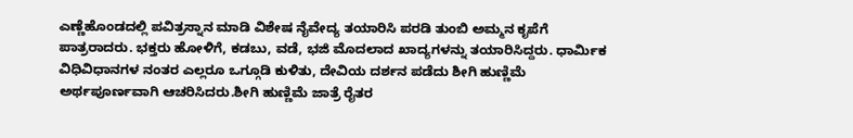ಎಣ್ಣೆಹೊಂಡದಲ್ಲಿ ಪವಿತ್ರಸ್ನಾನ ಮಾಡಿ ವಿಶೇಷ ನೈವೇದ್ಯ ತಯಾರಿಸಿ ಪರಡಿ ತುಂಬಿ ಅಮ್ಮನ ಕೃಪೆಗೆ ಪಾತ್ರರಾದರು. ಭಕ್ತರು ಹೋಳಿಗೆ, ಕಡಬು, ವಡೆ, ಭಜಿ ಮೊದಲಾದ ಖಾದ್ಯಗಳನ್ನು ತಯಾರಿಸಿದ್ದರು. ಧಾರ್ಮಿಕ ವಿಧಿವಿಧಾನಗಳ ನಂತರ ಎಲ್ಲರೂ ಒಗ್ಗೂಡಿ ಕುಳಿತು, ದೇವಿಯ ದರ್ಶನ ಪಡೆದು ಶೀಗಿ ಹುಣ್ಣಿಮೆ ಅರ್ಥಪೂರ್ಣವಾಗಿ ಆಚರಿಸಿದರು.ಶೀಗಿ ಹುಣ್ಣಿಮೆ ಜಾತ್ರೆ ರೈತರ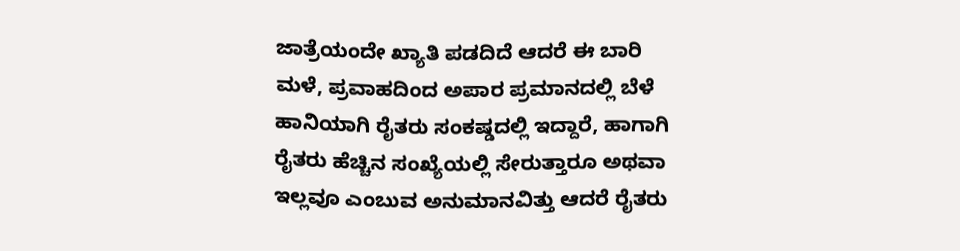ಜಾತ್ರೆಯಂದೇ ಖ್ಯಾತಿ ಪಡದಿದೆ ಆದರೆ ಈ ಬಾರಿ ಮಳೆ, ಪ್ರವಾಹದಿಂದ ಅಪಾರ ಪ್ರಮಾನದಲ್ಲಿ ಬೆಳೆ ಹಾನಿಯಾಗಿ ರೈತರು ಸಂಕಷ್ಡದಲ್ಲಿ ಇದ್ದಾರೆ, ಹಾಗಾಗಿ ರೈತರು ಹೆಚ್ಚಿನ ಸಂಖ್ಯೆಯಲ್ಲಿ ಸೇರುತ್ತಾರೂ ಅಥವಾ ಇಲ್ಲವೂ ಎಂಬುವ ಅನುಮಾನವಿತ್ತು ಆದರೆ ರೈತರು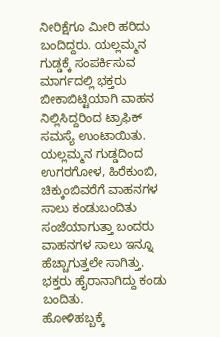ನೀರಿಕ್ಷೆಗೂ ಮೀರಿ ಹರಿದು ಬಂದಿದ್ದರು. ಯಲ್ಲಮ್ಮನ ಗುಡ್ಡಕ್ಕೆ ಸಂಪರ್ಕಿಸುವ ಮಾರ್ಗದಲ್ಲಿ ಭಕ್ತರು ಬೀಕಾಬಿಟ್ಟಿಯಾಗಿ ವಾಹನ ನಿಲ್ಲಿಸಿದ್ದರಿಂದ ಟ್ರಾಫಿಕ್ ಸಮಸ್ಯೆ ಉಂಟಾಯಿತು. ಯಲ್ಲಮ್ಮನ ಗುಡ್ಡದಿಂದ ಉಗರಗೋಳ, ಹಿರೆಕುಂಬಿ, ಚಿಕ್ಕುಂಬಿವರೆಗೆ ವಾಹನಗಳ ಸಾಲು ಕಂಡುಬಂದಿತು ಸಂಜೆಯಾಗುತ್ತಾ ಬಂದರು ವಾಹನಗಳ ಸಾಲು ಇನ್ನೂ ಹೆಚ್ಚಾಗುತ್ತಲೇ ಸಾಗಿತ್ತು. ಭಕ್ತರು ಹೈರಾನಾಗಿದ್ದು ಕಂಡು ಬಂದಿತು.
ಹೋಳಿಹಬ್ಬಕ್ಕೆ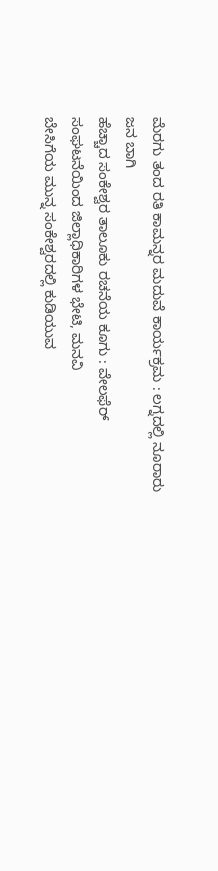ಮೆರಗು ತಂದ ರತಿ ಕಾಮನ್ನರ ಮದುವೆ ಕಾರ್ಯಕ್ರಮ : ಲಗ್ನದಲ್ಲಿ ನೂರಾರು ಜನ ಬಾಗಿ
ಹೆಚ್ಚಾದ ಸಂಕೇಶ್ವರ ತಾಲೂಕು ರಚನೆಯ ಕೂಗು : ವೇಲಫೆರ್ ಸಂಘಟನೆಯಿಂದ ಜಿಲ್ಲಾಧಿಕಾರಿಗಳ ಭೇಟಿ, ಮನವಿ
ಬೇಸಿಗೆಯ ಮುನ್ನ ಸಂಕೇಶ್ವರದಲ್ಲಿ ಕುಡಿಯುವ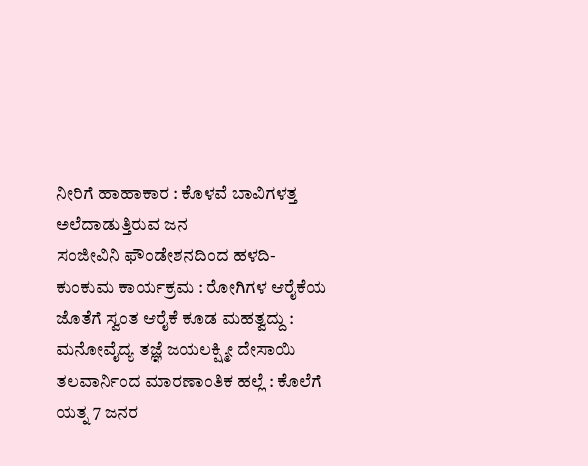ನೀರಿಗೆ ಹಾಹಾಕಾರ : ಕೊಳವೆ ಬಾವಿಗಳತ್ತ ಅಲೆದಾಡುತ್ತಿರುವ ಜನ
ಸಂಜೀವಿನಿ ಫೌಂಡೇಶನದಿಂದ ಹಳದಿ-ಕುಂಕುಮ ಕಾರ್ಯಕ್ರಮ : ರೋಗಿಗಳ ಆರೈಕೆಯ ಜೊತೆಗೆ ಸ್ವಂತ ಆರೈಕೆ ಕೂಡ ಮಹತ್ವದ್ದು : ಮನೋವೈದ್ಯ ತಜ್ಞೆ ಜಯಲಕ್ಷ್ಮೀ ದೇಸಾಯಿ
ತಲವಾರ್ನಿಂದ ಮಾರಣಾಂತಿಕ ಹಲ್ಲೆ : ಕೊಲೆಗೆ ಯತ್ನ 7 ಜನರ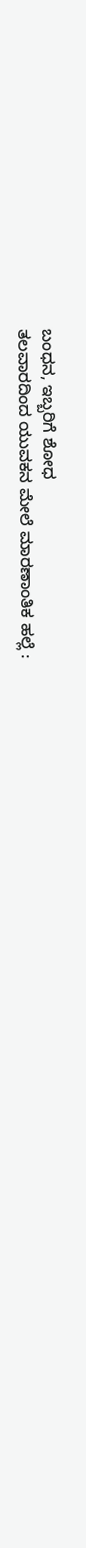ಬಂಧನ, ಇಬ್ಬರಿಗೆ ಶೋಧ
ತಲವಾರದಿಂದ ಯುವಕನ ಮೇಲೆ ಮಾರಣಾಂತಿಕ ಹಲ್ಲೆ :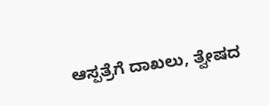ಆಸ್ಪತ್ರೆಗೆ ದಾಖಲು, ತ್ವೇಷದ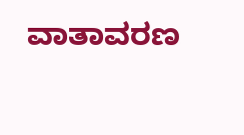ವಾತಾವರಣ